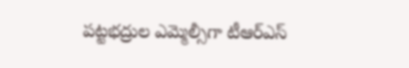పట్టభద్రుల ఎమ్మెల్సీగా టీఆర్‌ఎస్‌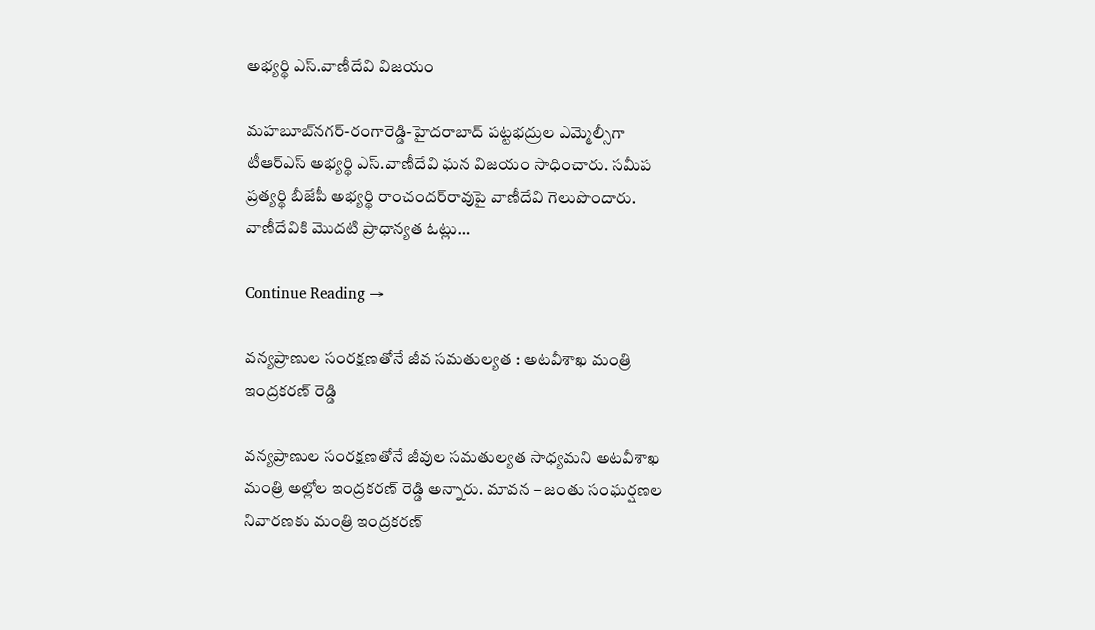అభ్యర్థి ఎస్‌.వాణీదేవి విజయం

మహబూబ్‌నగర్‌-రంగారెడ్డి-హైదరాబాద్‌ పట్టభద్రుల ఎమ్మెల్సీగా టీఆర్‌ఎస్‌ అభ్యర్థి ఎస్‌.వాణీదేవి ఘన విజయం సాధించారు. సమీప ప్రత్యర్థి బీజేపీ అభ్యర్థి రాంచందర్‌రావుపై వాణీదేవి గెలుపొందారు. వాణీదేవికి మొదటి ప్రాధాన్యత ఓట్లు…

Continue Reading →

వన్యప్రాణుల సంరక్షణతోనే జీవ సమతుల్యత : అట‌వీశాఖ మంత్రి ఇంద్రక‌ర‌ణ్ రెడ్డి

వన్యప్రాణుల సంరక్షణతోనే జీవుల సమతుల్యత సాధ్యమని అట‌వీశాఖ మంత్రి అల్లోల ఇంద్రక‌ర‌ణ్ రెడ్డి అన్నారు. మావ‌న – జంతు సంఘ‌ర్షణల నివారణకు మంత్రి ఇంద్రక‌ర‌ణ్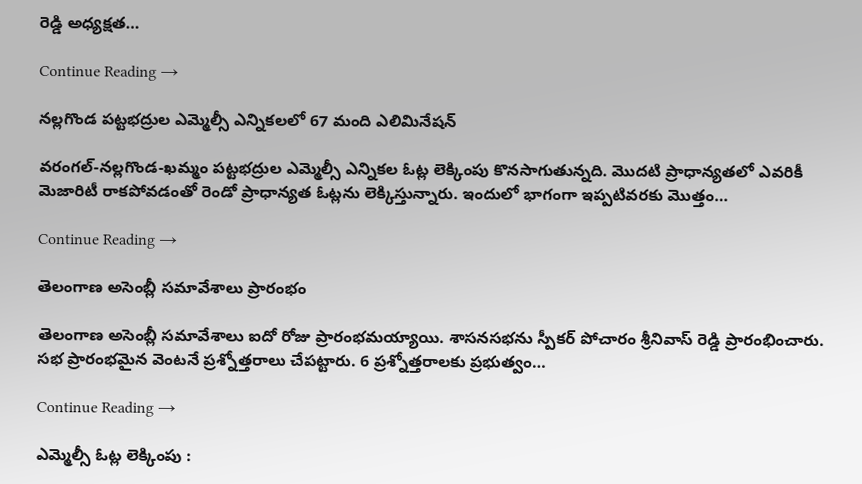రెడ్డి అధ్యక్షత…

Continue Reading →

నల్లగొండ పట్టభద్రుల ఎమ్మెల్సీ ఎన్నికలలో 67 మంది ఎలిమినేషన్‌

వరంగల్‌-నల్లగొండ-ఖమ్మం పట్టభద్రుల ఎమ్మెల్సీ ఎన్నికల ఓట్ల లెక్కింపు కొనసాగుతున్నది. మొదటి ప్రాధాన్యతలో ఎవరికీ మెజారిటీ రాకపోవడంతో రెండో ప్రాధాన్యత ఓట్లను లెక్కిస్తున్నారు. ఇందులో భాగంగా ఇప్పటివరకు మొత్తం…

Continue Reading →

తెలంగాణ అసెంబ్లీ‌ స‌మావేశాలు ప్రారంభం

తెలంగాణ అసెంబ్లీ స‌మావేశాలు ఐదో రోజు ప్రారంభ‌మ‌య్యాయి. శాస‌న‌స‌భ‌ను స్పీక‌ర్ పోచారం శ్రీనివాస్ రెడ్డి ప్రారంభించారు. స‌భ ప్రారంభ‌మైన వెంట‌నే ప్ర‌శ్నోత్త‌రాలు చేప‌ట్టారు. 6 ప్ర‌శ్నోత్త‌రాల‌కు ప్ర‌భుత్వం…

Continue Reading →

ఎమ్మెల్సీ ఓట్ల లెక్కింపు :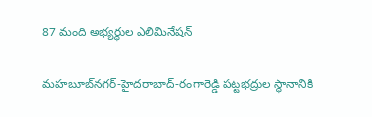87 మంది అభ్యర్థుల ఎలిమినేషన్‌

మహబూబ్‌నగర్‌-హైదరాబాద్‌-రంగారెడ్డి పట్టభద్రుల స్థానానికి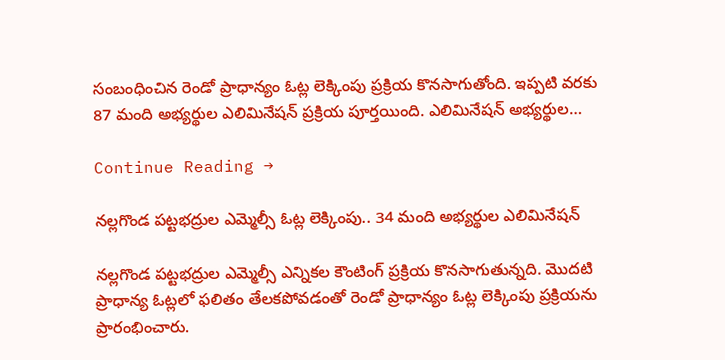సంబంధించిన రెండో ప్రాధాన్యం ఓట్ల లెక్కింపు ప్రక్రియ కొనసాగుతోంది. ఇప్పటి వరకు 87 మంది అభ్యర్థుల ఎలిమినేషన్‌ ప్రక్రియ పూర్తయింది. ఎలిమినేషన్‌ అభ్యర్థుల…

Continue Reading →

నల్లగొండ పట్టభద్రుల ఎమ్మెల్సీ ఓట్ల లెక్కింపు.. 34 మంది అభ్యర్థుల ఎలిమినేషన్‌

నల్లగొండ పట్టభద్రుల ఎమ్మెల్సీ ఎన్నికల కౌంటింగ్‌ ప్రక్రియ కొనసాగుతున్నది. మొదటి ప్రాధాన్య ఓట్లలో ఫలితం తేలకపోవడంతో రెండో ప్రాధాన్యం ఓట్ల లెక్కింపు ప్రక్రియను ప్రారంభించారు.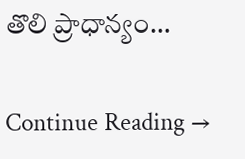తొలి ప్రాధాన్యం…

Continue Reading →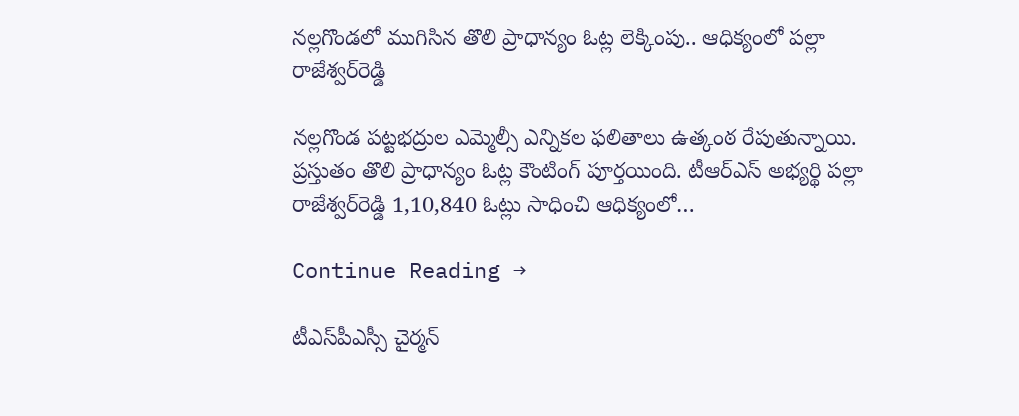నల్లగొండలో ముగిసిన తొలి ప్రాధాన్యం ఓట్ల లెక్కింపు.. ఆధిక్యంలో పల్లా రాజేశ్వర్‌రెడ్డి

నల్లగొండ పట్టభద్రుల ఎమ్మెల్సీ ఎన్నికల ఫలితాలు ఉత్కంఠ రేపుతున్నాయి. ప్రస్తుతం తొలి ప్రాధాన్యం ఓట్ల కౌంటింగ్‌ పూర్తయింది. టీఆర్‌ఎస్‌ అభ్యర్థి పల్లా రాజేశ్వర్‌రెడ్డి 1,10,840 ఓట్లు సాధించి ఆధిక్యంలో…

Continue Reading →

టీఎస్‌పీఎస్సీ చైర్మన్‌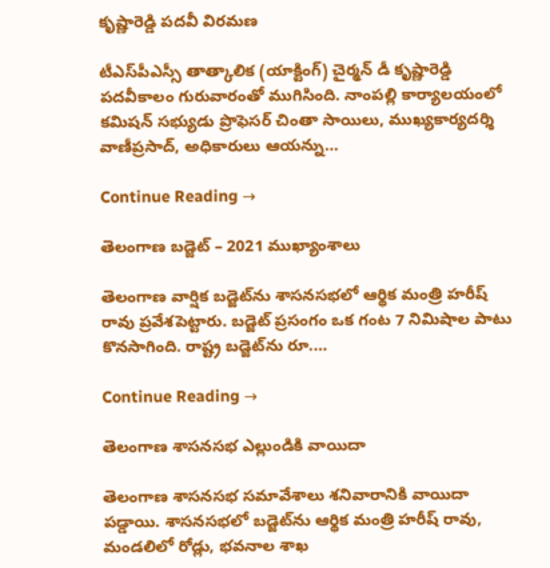కృష్ణారెడ్డి పదవీ విరమణ

టీఎస్‌పీఎస్సీ తాత్కాలిక (యాక్టింగ్‌) చైర్మన్‌ డీ కృష్ణారెడ్డి పదవీకాలం గురువారంతో ముగిసింది. నాంపల్లి కార్యాలయంలో కమిషన్‌ సభ్యుడు ప్రొఫెసర్‌ చింతా సాయిలు, ముఖ్యకార్యదర్శి వాణీప్రసాద్‌, అధికారులు ఆయన్ను…

Continue Reading →

తెలంగాణ బడ్జెట్ – 2021 ముఖ్యాంశాలు‌

తెలంగాణ వార్షిక బ‌డ్జెట్‌ను శాస‌న‌స‌భ‌లో ఆర్థిక మంత్రి హ‌రీష్ రావు ప్ర‌వేశ‌పెట్టారు. బ‌డ్జెట్ ప్ర‌సంగం ఒక గంట 7 నిమిషాల పాటు కొన‌సాగింది. రాష్ట్ర బ‌డ్జెట్‌ను రూ.…

Continue Reading →

తెలంగాణ శాస‌న‌స‌భ ఎల్లుండికి వాయిదా

తెలంగాణ శాస‌న‌స‌భ స‌మావేశాలు శ‌నివారానికి వాయిదా ప‌డ్డాయి. శాస‌న‌స‌భ‌లో బ‌డ్జెట్‌ను ఆర్థిక మంత్రి హ‌రీష్ రావు, మండ‌లిలో రోడ్లు, భ‌వ‌నాల శాఖ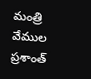మంత్రి వేముల ప్ర‌శాంత్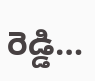రెడ్డి…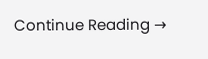Continue Reading →